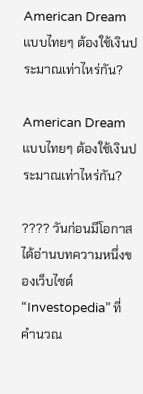American Dream แบบไทยๆ ต้องใช้เงินประมาณเท่าไหร่กัน?

American Dream แบบไทยๆ ต้องใช้เงินประมาณเท่าไหร่กัน?

???? วันก่อนมีโอกาสได้อ่านบทความหนึ่งของเว็บไซต์ “Investopedia” ที่คำนวณ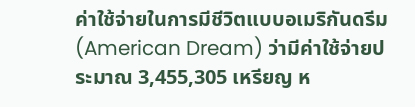ค่าใช้จ่ายในการมีชีวิตแบบอเมริกันดรีม (American Dream) ว่ามีค่าใช้จ่ายประมาณ 3,455,305 เหรียญ ห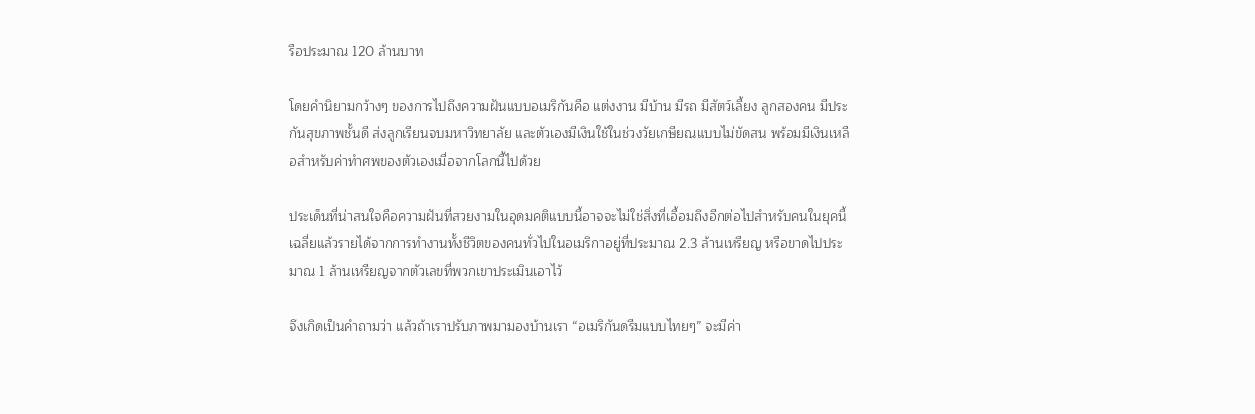รือประมาณ 120 ล้านบาท

โดยคำนิยามกว้างๆ ของการไปถึงความฝันแบบอเมริกันคือ แต่งงาน มีบ้าน มีรถ มีสัตว์เลี้ยง ลูกสองคน มีประกันสุขภาพชั้นดี ส่งลูกเรียนจบมหาวิทยาลัย และตัวเองมีเงินใช้ในช่วงวัยเกษียณแบบไม่ขัดสน พร้อมมีเงินเหลือสำหรับค่าทำศพของตัวเองเมื่อจากโลกนี้ไปด้วย

ประเด็นที่น่าสนใจคือความฝันที่สวยงามในอุดมคติแบบนี้อาจจะไม่ใช่สิ่งที่เอื้อมถึงอีกต่อไปสำหรับคนในยุคนี้ เฉลี่ยแล้วรายได้จากการทำงานทั้งชีวิตของคนทั่วไปในอเมริกาอยู่ที่ประมาณ 2.3 ล้านเหรียญ หรือขาดไปประมาณ 1 ล้านเหรียญจากตัวเลขที่พวกเขาประเมินเอาไว้

จึงเกิดเป็นคำถามว่า แล้วถ้าเราปรับภาพมามองบ้านเรา “อเมริกันดรีมแบบไทยๆ” จะมีค่า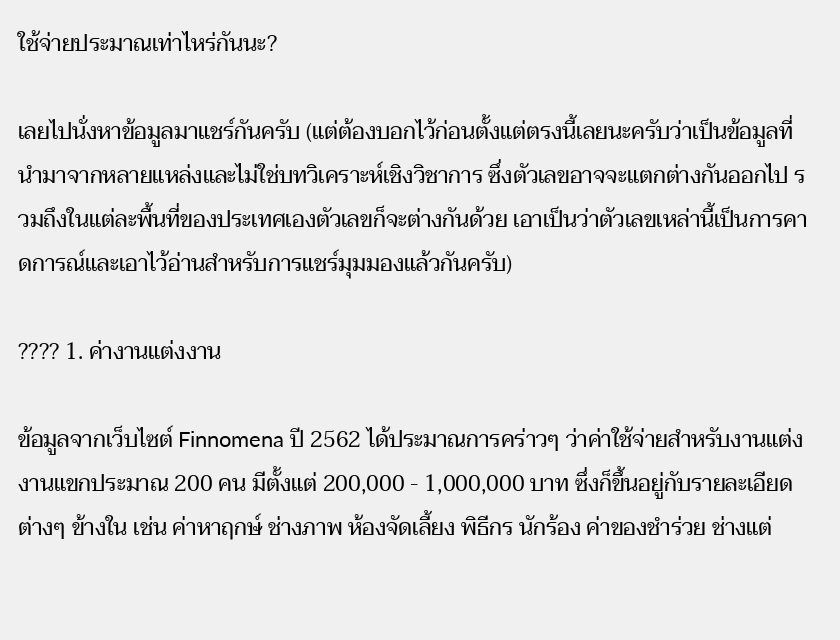ใช้จ่ายประมาณเท่าไหร่กันนะ?

เลยไปนั่งหาข้อมูลมาแชร์กันครับ (แต่ต้องบอกไว้ก่อนตั้งแต่ตรงนี้เลยนะครับว่าเป็นข้อมูลที่นำมาจากหลายแหล่งและไม่ใช่บทวิเคราะห์เชิงวิชาการ ซึ่งตัวเลขอาจจะแตกต่างกันออกไป รวมถึงในแต่ละพื้นที่ของประเทศเองตัวเลขก็จะต่างกันด้วย เอาเป็นว่าตัวเลขเหล่านี้เป็นการคาดการณ์และเอาไว้อ่านสำหรับการแชร์มุมมองแล้วกันครับ)

???? 1. ค่างานแต่งงาน

ข้อมูลจากเว็บไซต์ Finnomena ปี 2562 ได้ประมาณการคร่าวๆ ว่าค่าใช้จ่ายสำหรับงานแต่งงานแขกประมาณ 200 คน มีตั้งแต่ 200,000 - 1,000,000 บาท ซึ่งก็ขึ้นอยู่กับรายละเอียดต่างๆ ข้างใน เช่น ค่าหาฤกษ์ ช่างภาพ ห้องจัดเลี้ยง พิธีกร นักร้อง ค่าของชำร่วย ช่างแต่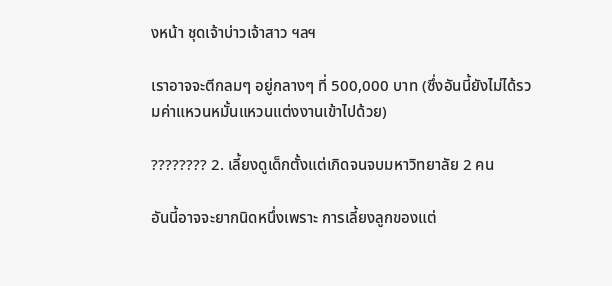งหน้า ชุดเจ้าบ่าวเจ้าสาว ฯลฯ

เราอาจจะตีกลมๆ อยู่กลางๆ ที่ 500,000 บาท (ซึ่งอันนี้ยังไม่ได้รวมค่าแหวนหมั้นแหวนแต่งงานเข้าไปด้วย)

???????? 2. เลี้ยงดูเด็กตั้งแต่เกิดจนจบมหาวิทยาลัย 2 คน

อันนี้อาจจะยากนิดหนึ่งเพราะ การเลี้ยงลูกของแต่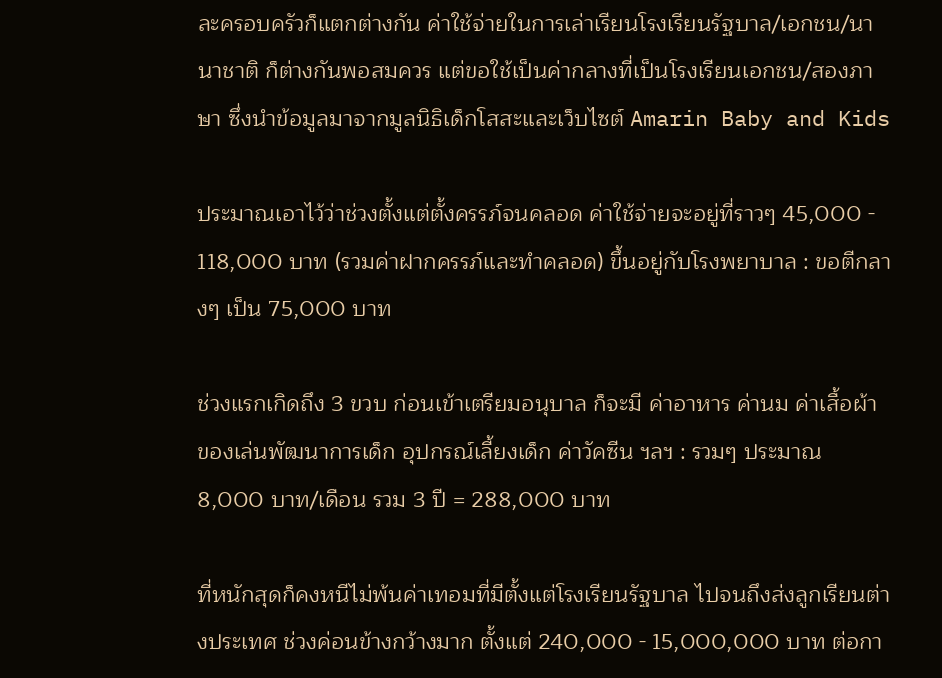ละครอบครัวก็แตกต่างกัน ค่าใช้จ่ายในการเล่าเรียนโรงเรียนรัฐบาล/เอกชน/นานาชาติ ก็ต่างกันพอสมควร แต่ขอใช้เป็นค่ากลางที่เป็นโรงเรียนเอกชน/สองภาษา ซึ่งนำข้อมูลมาจากมูลนิธิเด็กโสสะและเว็บไซต์ Amarin Baby and Kids

ประมาณเอาไว้ว่าช่วงตั้งแต่ตั้งครรภ์จนคลอด ค่าใช้จ่ายจะอยู่ที่ราวๆ 45,000 - 118,000 บาท (รวมค่าฝากครรภ์และทำคลอด) ขึ้นอยู่กับโรงพยาบาล : ขอตีกลางๆ เป็น 75,000 บาท

ช่วงแรกเกิดถึง 3 ขวบ ก่อนเข้าเตรียมอนุบาล ก็จะมี ค่าอาหาร ค่านม ค่าเสื้อผ้า ของเล่นพัฒนาการเด็ก อุปกรณ์เลี้ยงเด็ก ค่าวัคซีน ฯลฯ : รวมๆ ประมาณ 8,000 บาท/เดือน รวม 3 ปี = 288,000 บาท

ที่หนักสุดก็คงหนีไม่พ้นค่าเทอมที่มีตั้งแต่โรงเรียนรัฐบาล ไปจนถึงส่งลูกเรียนต่างประเทศ ช่วงค่อนข้างกว้างมาก ตั้งแต่ 240,000 - 15,000,000 บาท ต่อกา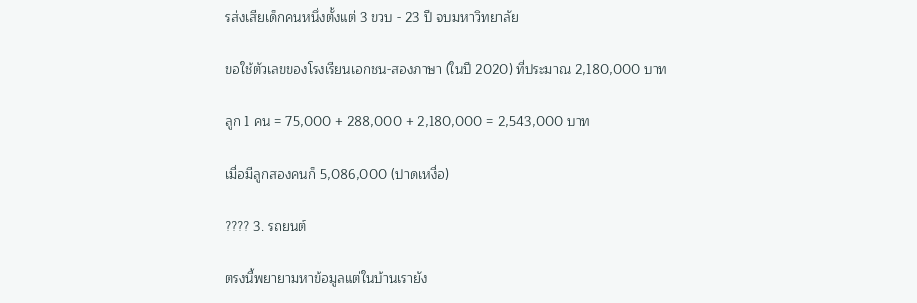รส่งเสียเด็กคนหนึ่งตั้งแต่ 3 ขวบ - 23 ปี จบมหาวิทยาลัย

ขอใช้ตัวเลขของโรงเรียนเอกชน-สองภาษา (ในปี 2020) ที่ประมาณ 2,180,000 บาท

ลูก 1 คน = 75,000 + 288,000 + 2,180,000 = 2,543,000 บาท

เมื่อมีลูกสองคนก็ 5,086,000 (ปาดเหงื่อ)

???? 3. รถยนต์

ตรงนี้พยายามหาข้อมูลแต่ในบ้านเรายัง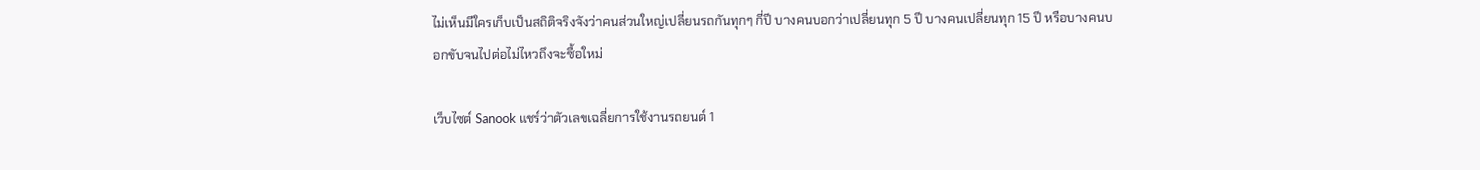ไม่เห็นมีใครเก็บเป็นสถิติจริงจังว่าคนส่วนใหญ่เปลี่ยนรถกันทุกๆ กี่ปี บางคนบอกว่าเปลี่ยนทุก 5 ปี บางคนเปลี่ยนทุก 15 ปี หรือบางคนบอกขับจนไปต่อไม่ไหวถึงจะซื้อใหม่

เว็บไซต์ Sanook แชร์ว่าตัวเลขเฉลี่ยการใช้งานรถยนต์ 1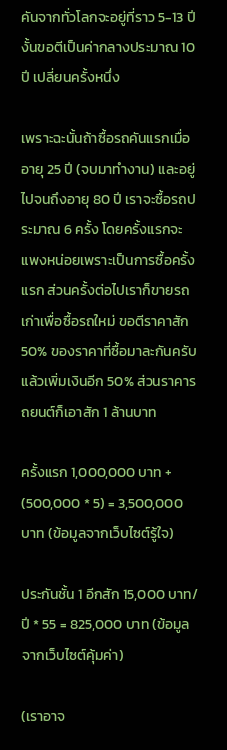คันจากทั่วโลกจะอยู่ที่ราว 5-13 ปี งั้นขอตีเป็นค่ากลางประมาณ 10 ปี เปลี่ยนครั้งหนึ่ง

เพราะฉะนั้นถ้าซื้อรถคันแรกเมื่ออายุ 25 ปี (จบมาทำงาน) และอยู่ไปจนถึงอายุ 80 ปี เราจะซื้อรถประมาณ 6 ครั้ง โดยครั้งแรกจะแพงหน่อยเพราะเป็นการซื้อครั้งแรก ส่วนครั้งต่อไปเราก็ขายรถเก่าเพื่อซื้อรถใหม่ ขอตีราคาสัก 50% ของราคาที่ซื้อมาละกันครับ แล้วเพิ่มเงินอีก 50% ส่วนราคารถยนต์ก็เอาสัก 1 ล้านบาท

ครั้งแรก 1,000,000 บาท + (500,000 * 5) = 3,500,000 บาท (ข้อมูลจากเว็บไซต์รู้ใจ)

ประกันชั้น 1 อีกสัก 15,000 บาท/ปี * 55 = 825,000 บาท (ข้อมูลจากเว็บไซต์คุ้มค่า)

(เราอาจ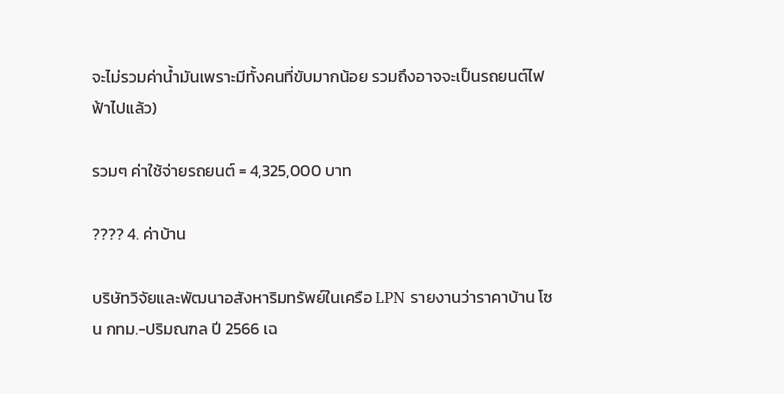จะไม่รวมค่าน้ำมันเพราะมีทั้งคนที่ขับมากน้อย รวมถึงอาจจะเป็นรถยนต์ไฟฟ้าไปแล้ว)

รวมๆ ค่าใช้จ่ายรถยนต์ = 4,325,000 บาท

???? 4. ค่าบ้าน

บริษัทวิจัยและพัฒนาอสังหาริมทรัพย์ในเครือ LPN รายงานว่าราคาบ้าน โซน กทม.-ปริมณฑล ปี 2566 เฉ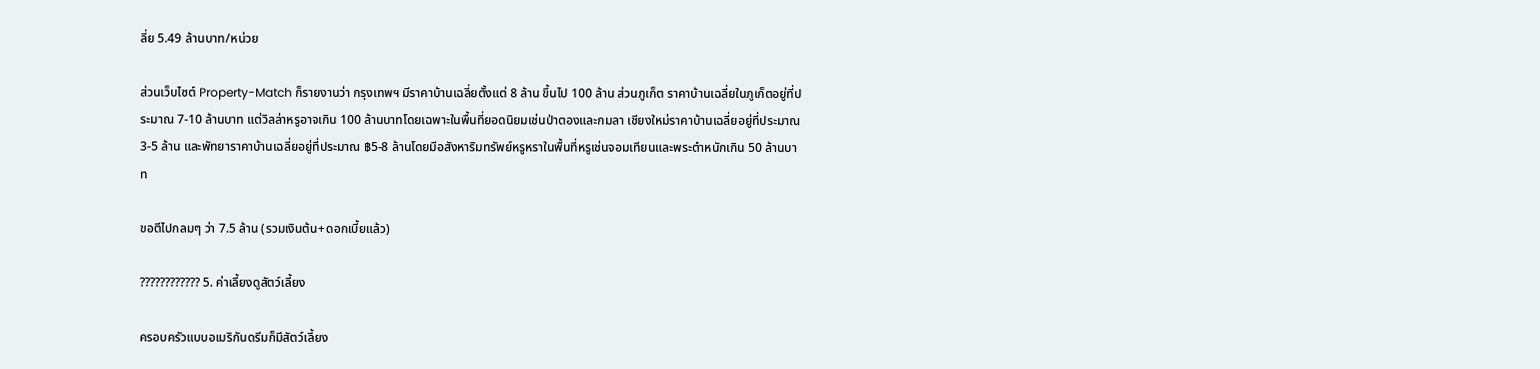ลี่ย 5.49 ล้านบาท/หน่วย

ส่วนเว็บไซต์ Property-Match ก็รายงานว่า กรุงเทพฯ มีราคาบ้านเฉลี่ยตั้งแต่ 8 ล้าน ขึ้นไป 100 ล้าน ส่วนภูเก็ต ราคาบ้านเฉลี่ยในภูเก็ตอยู่ที่ประมาณ 7-10 ล้านบาท แต่วิลล่าหรูอาจเกิน 100 ล้านบาทโดยเฉพาะในพื้นที่ยอดนิยมเช่นป่าตองและกมลา เชียงใหม่ราคาบ้านเฉลี่ยอยู่ที่ประมาณ 3-5 ล้าน และพัทยาราคาบ้านเฉลี่ยอยู่ที่ประมาณ ฿5-8 ล้านโดยมีอสังหาริมทรัพย์หรูหราในพื้นที่หรูเช่นจอมเทียนและพระตำหนักเกิน 50 ล้านบาท

ขอตีไปกลมๆ ว่า 7.5 ล้าน (รวมเงินต้น+ดอกเบี้ยแล้ว)

???????????? 5. ค่าเลี้ยงดูสัตว์เลี้ยง

ครอบครัวแบบอเมริกันดรีมก็มีสัตว์เลี้ยง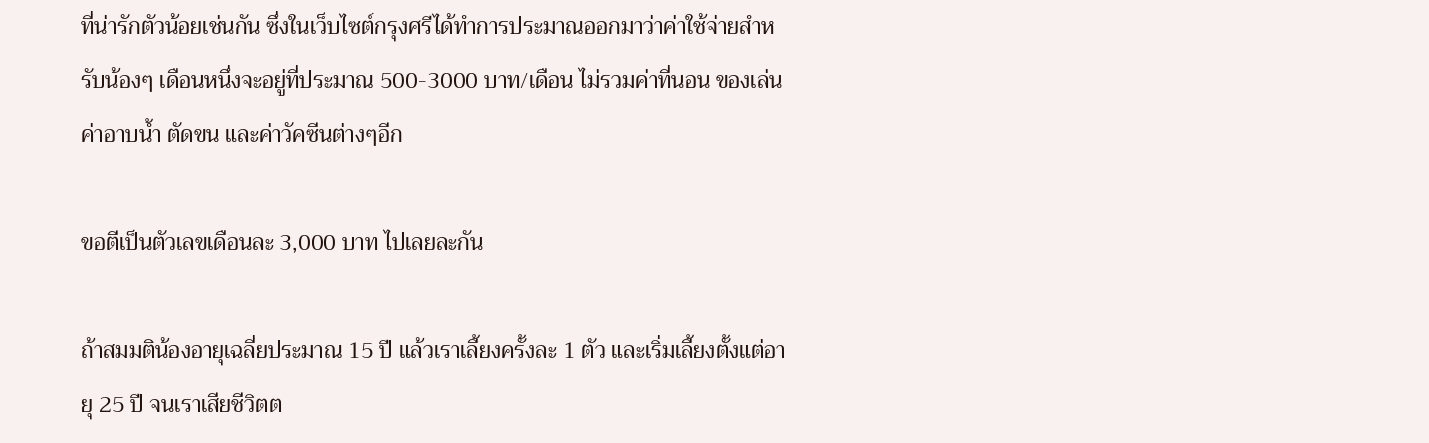ที่น่ารักตัวน้อยเช่นกัน ซึ่งในเว็บไซต์กรุงศรีได้ทำการประมาณออกมาว่าค่าใช้จ่ายสำหรับน้องๆ เดือนหนึ่งจะอยู่ที่ประมาณ 500-3000 บาท/เดือน ไม่รวมค่าที่นอน ของเล่น ค่าอาบน้ำ ตัดขน และค่าวัคซีนต่างๆอีก

ขอตีเป็นตัวเลขเดือนละ 3,000 บาท ไปเลยละกัน

ถ้าสมมติน้องอายุเฉลี่ยประมาณ 15 ปี แล้วเราเลี้ยงครั้งละ 1 ตัว และเริ่มเลี้ยงตั้งแต่อายุ 25 ปี จนเราเสียชีวิตต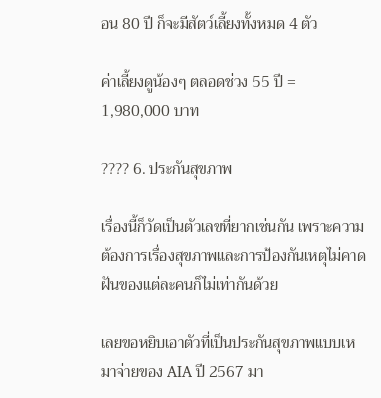อน 80 ปี ก็จะมีสัตว์เลี้ยงทั้งหมด 4 ตัว

ค่าเลี้ยงดูน้องๆ ตลอดช่วง 55 ปี = 1,980,000 บาท

???? 6. ประกันสุขภาพ

เรื่องนี้ก็วัดเป็นตัวเลขที่ยากเช่นกัน เพราะความต้องการเรื่องสุขภาพและการป้องกันเหตุไม่คาดฝันของแต่ละคนก็ไม่เท่ากันด้วย

เลยขอหยิบเอาตัวที่เป็นประกันสุขภาพแบบเหมาจ่ายของ AIA ปี 2567 มา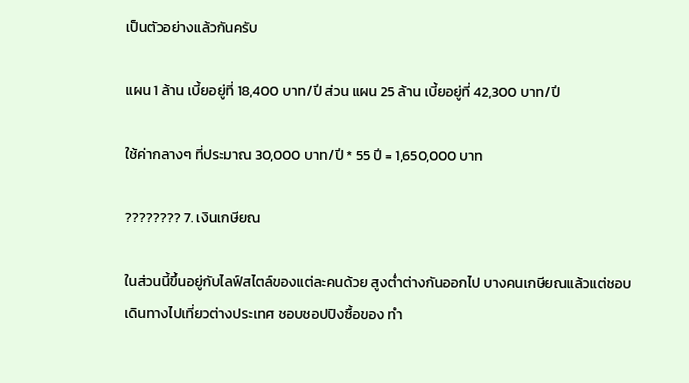เป็นตัวอย่างแล้วกันครับ

แผน 1 ล้าน เบี้ยอยู่ที่ 18,400 บาท/ปี ส่วน แผน 25 ล้าน เบี้ยอยู่ที่ 42,300 บาท/ปี

ใช้ค่ากลางๆ ที่ประมาณ 30,000 บาท/ปี * 55 ปี = 1,650,000 บาท

???????? 7. เงินเกษียณ

ในส่วนนี้ขึ้นอยู่กับไลฟ์สไตล์ของแต่ละคนด้วย สูงต่ำต่างกันออกไป บางคนเกษียณแล้วแต่ชอบเดินทางไปเที่ยวต่างประเทศ ชอบชอปปิงซื้อของ ทำ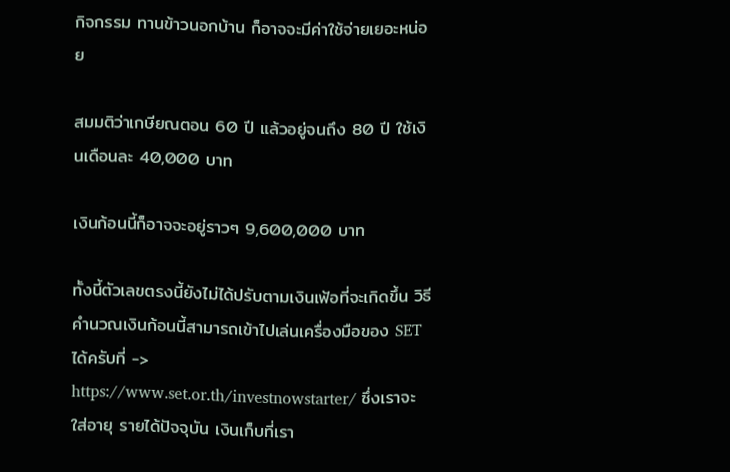กิจกรรม ทานข้าวนอกบ้าน ก็อาจจะมีค่าใช้จ่ายเยอะหน่อย

สมมติว่าเกษียณตอน 60 ปี แล้วอยู่จนถึง 80 ปี ใช้เงินเดือนละ 40,000 บาท

เงินก้อนนี้ก็อาจจะอยู่ราวๆ 9,600,000 บาท

ทั้งนี้ตัวเลขตรงนี้ยังไม่ได้ปรับตามเงินเฟ้อที่จะเกิดขึ้น วิธีคำนวณเงินก้อนนี้สามารถเข้าไปเล่นเครื่องมือของ SET ได้ครับที่ -> https://www.set.or.th/investnowstarter/ ซึ่งเราจะใส่อายุ รายได้ปัจจุบัน เงินเก็บที่เรา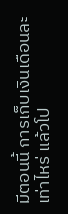มีตอนนี้ การเก็บเงินเดือนละเท่าไหร่ แล้วโป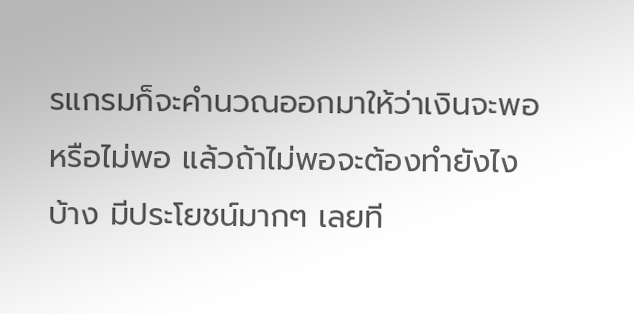รแกรมก็จะคำนวณออกมาให้ว่าเงินจะพอหรือไม่พอ แล้วถ้าไม่พอจะต้องทำยังไงบ้าง มีประโยชน์มากๆ เลยที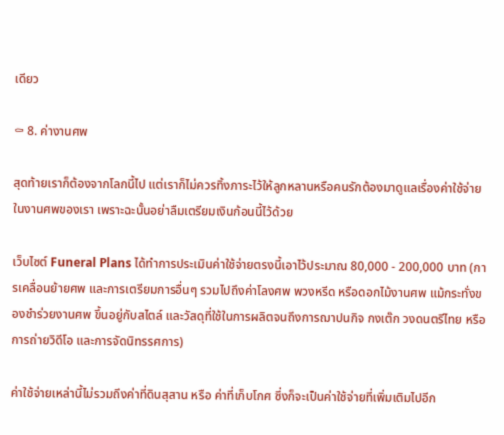เดียว

⚰ 8. ค่างานศพ

สุดท้ายเราก็ต้องจากโลกนี้ไป แต่เราก็ไม่ควรทิ้งภาระไว้ให้ลูกหลานหรือคนรักต้องมาดูแลเรื่องค่าใช้จ่ายในงานศพของเรา เพราะฉะนั้นอย่าลืมเตรียมเงินก้อนนี้ไว้ด้วย

เว็บไซต์ Funeral Plans ได้ทำการประเมินค่าใช้จ่ายตรงนี้เอาไว้ประมาณ 80,000 - 200,000 บาท (การเคลื่อนย้ายศพ และการเตรียมการอื่นๆ รวมไปถึงค่าโลงศพ พวงหรีด หรือดอกไม้งานศพ แม้กระทั่งของชำร่วยงานศพ ขึ้นอยู่กับสไตล์ และวัสดุที่ใช้ในการผลิตจนถึงการฌาปนกิจ กงเต๊ก วงดนตรีไทย หรือ การถ่ายวิดีโอ และการจัดนิทรรศการ)

ค่าใช้จ่ายเหล่านี้ไม่รวมถึงค่าที่ดินสุสาน หรือ ค่าที่เก็บโกศ ซึ่งก็จะเป็นค่าใช้จ่ายที่เพิ่มเติมไปอีก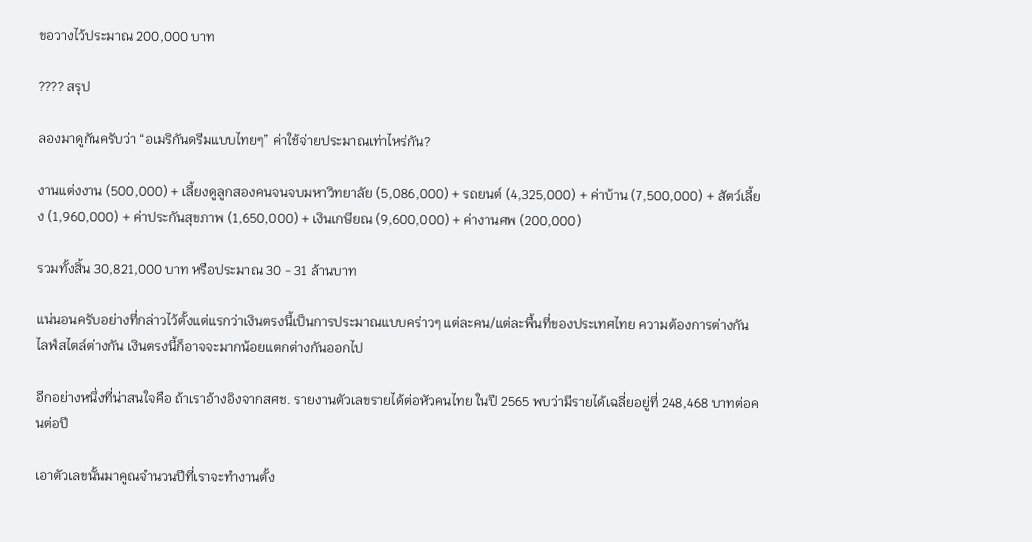ขอวางไว้ประมาณ 200,000 บาท

???? สรุป

ลองมาดูกันครับว่า “อเมริกันดรีมแบบไทยๆ” ค่าใช้จ่ายประมาณเท่าไหร่กัน?

งานแต่งงาน (500,000) + เลี้ยงดูลูกสองคนจนจบมหาวิทยาลัย (5,086,000) + รถยนต์ (4,325,000) + ค่าบ้าน (7,500,000) + สัตว์เลี้ยง (1,960,000) + ค่าประกันสุขภาพ (1,650,000) + เงินเกษียณ (9,600,000) + ค่างานศพ (200,000)

รวมทั้งสิ้น 30,821,000 บาท หรือประมาณ 30 - 31 ล้านบาท

แน่นอนครับอย่างที่กล่าวไว้ตั้งแต่แรกว่าเงินตรงนี้เป็นการประมาณแบบคร่าวๆ แต่ละคน/แต่ละพื้นที่ของประเทศไทย ความต้องการต่างกัน ไลฟ์สไตล์ต่างกัน เงินตรงนี้ก็อาจจะมากน้อยแตกต่างกันออกไป

อีกอย่างหนึ่งที่น่าสนใจคือ ถ้าเราอ้างอิงจากสศช. รายงานตัวเลขรายได้ต่อหัวคนไทย ในปี 2565 พบว่ามีรายได้เฉลี่ยอยู่ที่ 248,468 บาทต่อคนต่อปี

เอาตัวเลขนั้นมาคูณจำนวนปีที่เราจะทำงานตั้ง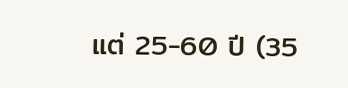แต่ 25-60 ปี (35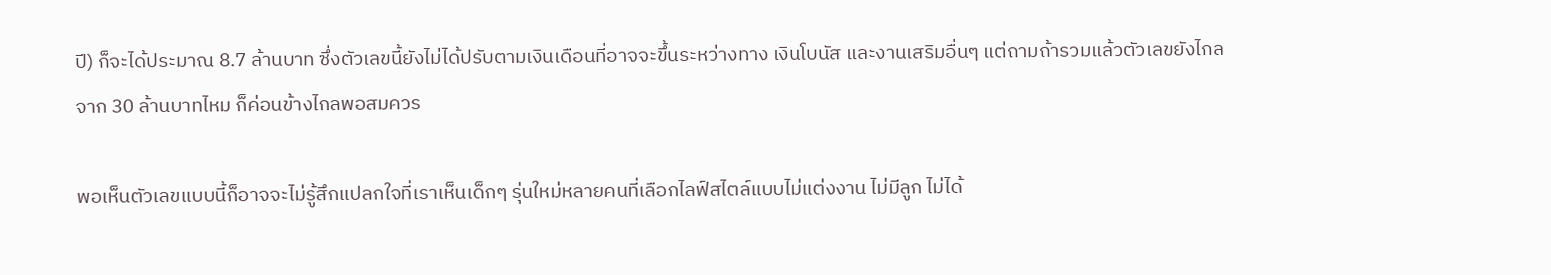ปี) ก็จะได้ประมาณ 8.7 ล้านบาท ซึ่งตัวเลขนี้ยังไม่ได้ปรับตามเงินเดือนที่อาจจะขึ้นระหว่างทาง เงินโบนัส และงานเสริมอื่นๆ แต่ถามถ้ารวมแล้วตัวเลขยังไกลจาก 30 ล้านบาทไหม ก็ค่อนข้างไกลพอสมควร

พอเห็นตัวเลขแบบนี้ก็อาจจะไม่รู้สึกแปลกใจที่เราเห็นเด็กๆ รุ่นใหม่หลายคนที่เลือกไลฟ์สไตล์แบบไม่แต่งงาน ไม่มีลูก ไม่ได้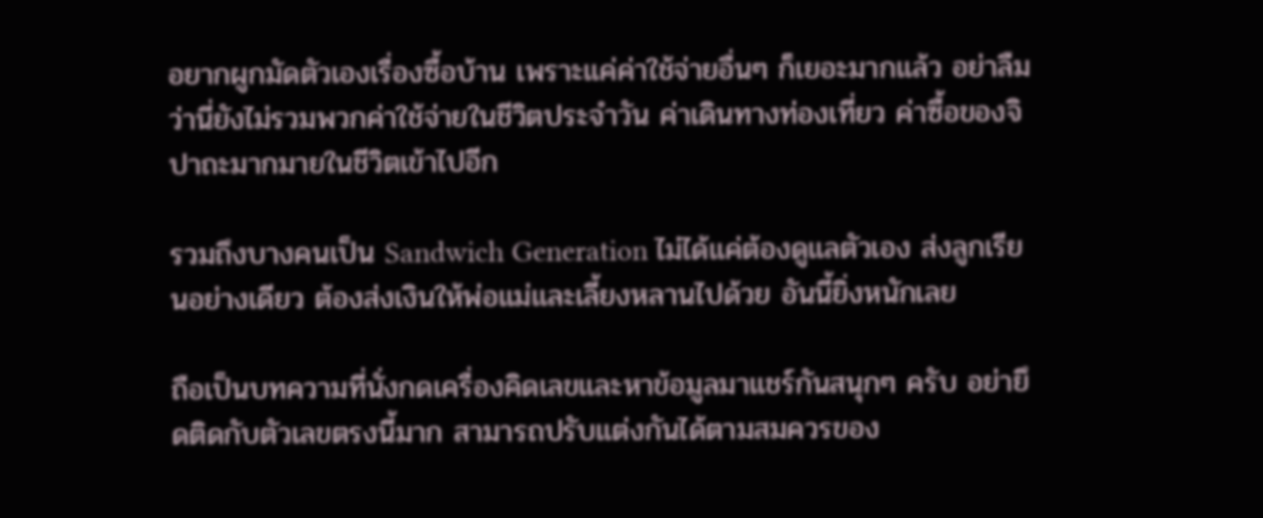อยากผูกมัดตัวเองเรื่องซื้อบ้าน เพราะแค่ค่าใช้จ่ายอื่นๆ ก็เยอะมากแล้ว อย่าลืมว่านี่ยังไม่รวมพวกค่าใช้จ่ายในชีวิตประจำวัน ค่าเดินทางท่องเที่ยว ค่าซื้อของจิปาถะมากมายในชีวิตเข้าไปอีก

รวมถึงบางคนเป็น Sandwich Generation ไม่ได้แค่ต้องดูแลตัวเอง ส่งลูกเรียนอย่างเดียว ต้องส่งเงินให้พ่อแม่และเลี้ยงหลานไปด้วย อันนี้ยิ่งหนักเลย

ถือเป็นบทความที่นั่งกดเครื่องคิดเลขและหาข้อมูลมาแชร์กันสนุกๆ ครับ อย่ายึดติดกับตัวเลขตรงนี้มาก สามารถปรับแต่งกันได้ตามสมควรของ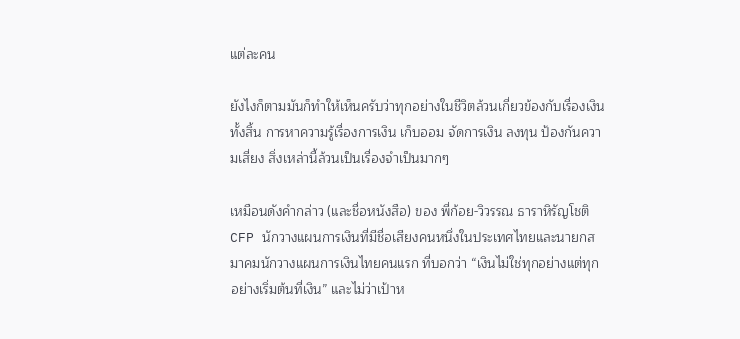แต่ละคน

ยังไงก็ตามมันก็ทำให้เห็นครับว่าทุกอย่างในชีวิตล้วนเกี่ยวข้องกับเรื่องเงินทั้งสิ้น การหาความรู้เรื่องการเงิน เก็บออม จัดการเงิน ลงทุน ป้องกันความเสี่ยง สิ่งเหล่านี้ล้วนเป็นเรื่องจำเป็นมากๆ

เหมือนดังคำกล่าว (และชื่อหนังสือ) ของ พี่ก้อย-วิวรรณ ธาราหิรัญโชติ CFP นักวางแผนการเงินที่มีชื่อเสียงคนหนึ่งในประเทศไทยและนายกสมาคมนักวางแผนการเงินไทยคนแรก ที่บอกว่า “เงินไม่ใช่ทุกอย่างแต่ทุกอย่างเริ่มต้นที่เงิน” และไม่ว่าเป้าห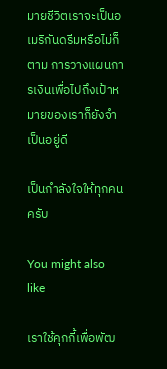มายชีวิตเราจะเป็นอเมริกันดรีมหรือไม่ก็ตาม การวางแผนการเงินเพื่อไปถึงเป้าหมายของเราก็ยังจำเป็นอยู่ดี

เป็นกำลังใจให้ทุกคนครับ

You might also like

เราใช้คุกกี้เพื่อพัฒ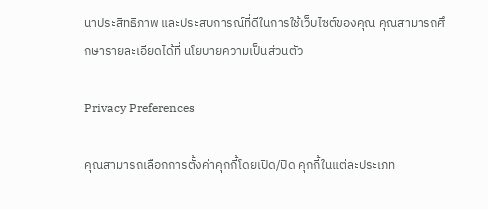นาประสิทธิภาพ และประสบการณ์ที่ดีในการใช้เว็บไซต์ของคุณ คุณสามารถศึกษารายละเอียดได้ที่ นโยบายความเป็นส่วนตัว

Privacy Preferences

คุณสามารถเลือกการตั้งค่าคุกกี้โดยเปิด/ปิด คุกกี้ในแต่ละประเภท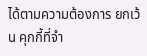ได้ตามความต้องการ ยกเว้น คุกกี้ที่จำ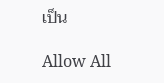เป็น

Allow All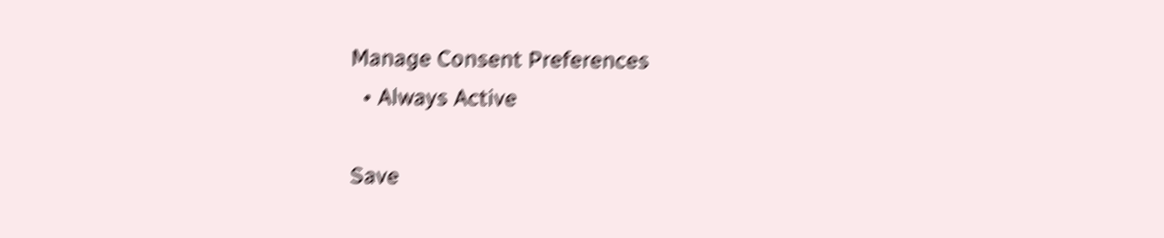Manage Consent Preferences
  • Always Active

Save